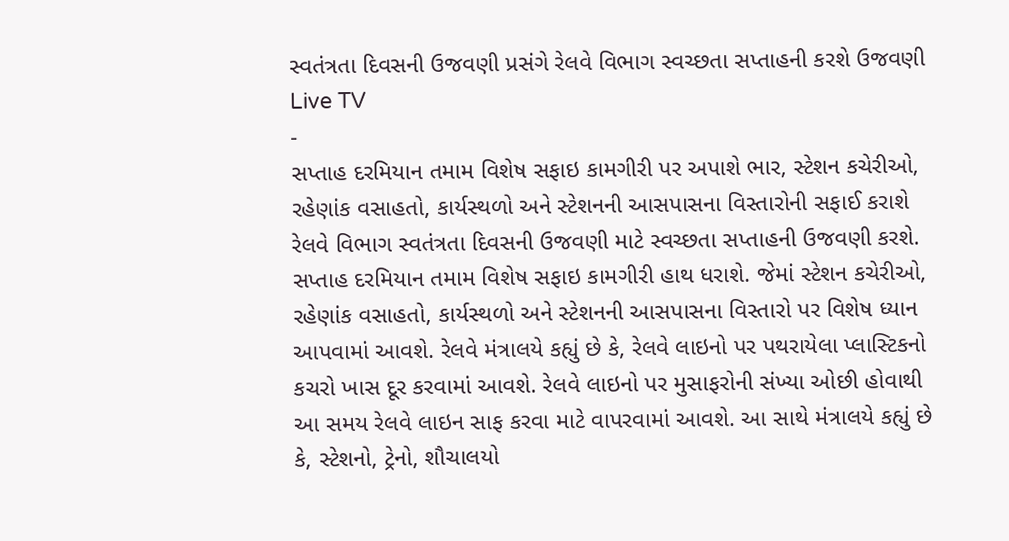સ્વતંત્રતા દિવસની ઉજવણી પ્રસંગે રેલવે વિભાગ સ્વચ્છતા સપ્તાહની કરશે ઉજવણી
Live TV
-
સપ્તાહ દરમિયાન તમામ વિશેષ સફાઇ કામગીરી પર અપાશે ભાર, સ્ટેશન કચેરીઓ, રહેણાંક વસાહતો, કાર્યસ્થળો અને સ્ટેશનની આસપાસના વિસ્તારોની સફાઈ કરાશે
રેલવે વિભાગ સ્વતંત્રતા દિવસની ઉજવણી માટે સ્વચ્છતા સપ્તાહની ઉજવણી કરશે. સપ્તાહ દરમિયાન તમામ વિશેષ સફાઇ કામગીરી હાથ ધરાશે. જેમાં સ્ટેશન કચેરીઓ, રહેણાંક વસાહતો, કાર્યસ્થળો અને સ્ટેશનની આસપાસના વિસ્તારો પર વિશેષ ધ્યાન આપવામાં આવશે. રેલવે મંત્રાલયે કહ્યું છે કે, રેલવે લાઇનો પર પથરાયેલા પ્લાસ્ટિકનો કચરો ખાસ દૂર કરવામાં આવશે. રેલવે લાઇનો પર મુસાફરોની સંખ્યા ઓછી હોવાથી આ સમય રેલવે લાઇન સાફ કરવા માટે વાપરવામાં આવશે. આ સાથે મંત્રાલયે કહ્યું છે કે, સ્ટેશનો, ટ્રેનો, શૌચાલયો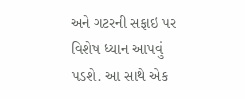અને ગટરની સફાઇ પર વિશેષ ધ્યાન આપવું પડશે. આ સાથે એક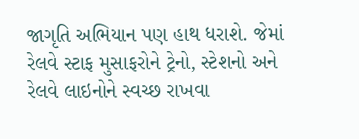જાગૃતિ અભિયાન પણ હાથ ધરાશે. જેમાં રેલવે સ્ટાફ મુસાફરોને ટ્રેનો, સ્ટેશનો અને રેલવે લાઇનોને સ્વચ્છ રાખવા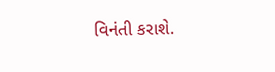વિનંતી કરાશે.